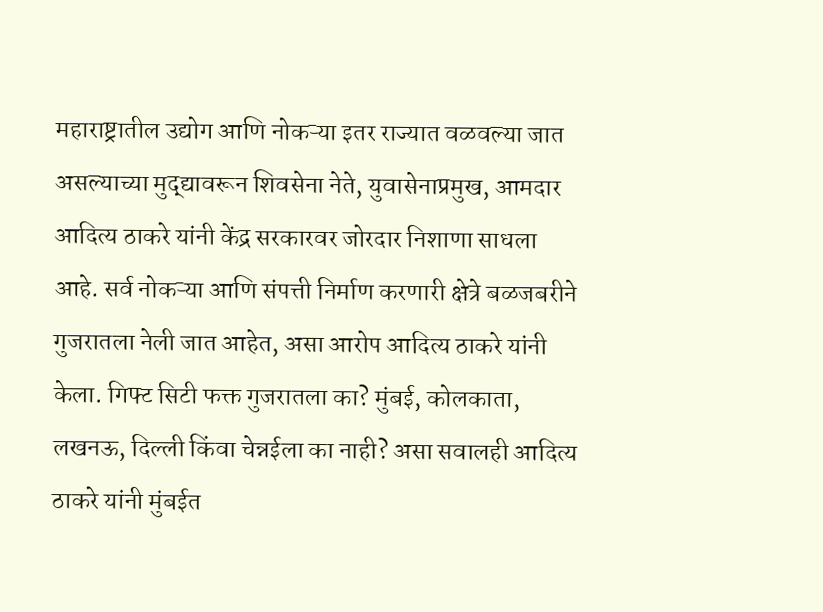महाराष्ट्रातील उद्योग आणि नोकऱ्या इतर राज्यात वळवल्या जात असल्याच्या मुद्द्यावरून शिवसेना नेते, युवासेनाप्रमुख, आमदार आदित्य ठाकरे यांनी केंद्र सरकारवर जोरदार निशाणा साधला आहे. सर्व नोकऱ्या आणि संपत्ती निर्माण करणारी क्षेत्रे बळजबरीने गुजरातला नेली जात आहेत, असा आरोप आदित्य ठाकरे यांनी केला. गिफ्ट सिटी फक्त गुजरातला का? मुंबई, कोलकाता, लखनऊ, दिल्ली किंवा चेन्नईला का नाही? असा सवालही आदित्य ठाकरे यांनी मुंबईत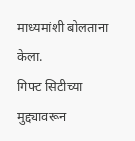माध्यमांशी बोलताना केला.
गिफ्ट सिटीच्या मुद्द्यावरून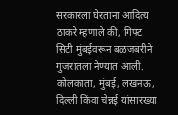सरकारला घेरताना आदित्य ठाकरे म्हणाले की, गिफ्ट सिटी मुंबईवरून बळजबरीने गुजरातला नेण्यात आली. कोलकाता, मुंबई, लखनऊ, दिल्ली किंवा चेन्नई यांसारख्या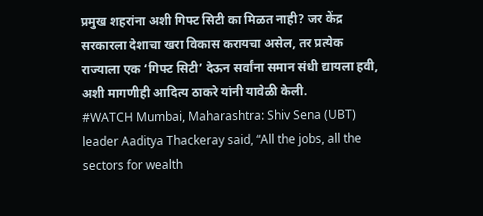प्रमुख शहरांना अशी गिफ्ट सिटी का मिळत नाही? जर केंद्र सरकारला देशाचा खरा विकास करायचा असेल, तर प्रत्येक राज्याला एक ‘गिफ्ट सिटी’ देऊन सर्वांना समान संधी द्यायला हवी, अशी मागणीही आदित्य ठाकरे यांनी यावेळी केली.
#WATCH Mumbai, Maharashtra: Shiv Sena (UBT) leader Aaditya Thackeray said, “All the jobs, all the sectors for wealth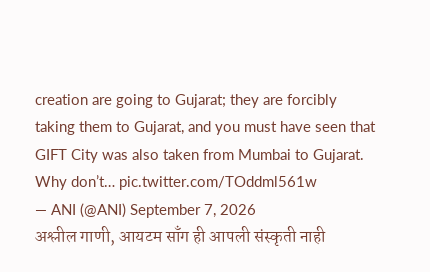creation are going to Gujarat; they are forcibly taking them to Gujarat, and you must have seen that GIFT City was also taken from Mumbai to Gujarat. Why don’t… pic.twitter.com/TOddml561w
— ANI (@ANI) September 7, 2026
अश्लील गाणी, आयटम साँग ही आपली संस्कृती नाही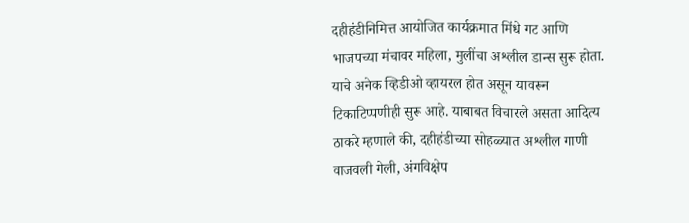दहीहंडीनिमित्त आयोजित कार्यक्रमात मिंधे गट आणि भाजपच्या मंचावर महिला, मुलींचा अश्लील डान्स सुरू होता. याचे अनेक व्हिडीओ व्हायरल होत असून यावरून टिकाटिप्पणीही सुरू आहे. याबाबत विचारले असता आदित्य ठाकरे म्हणाले की, दहीहंडीच्या सोहळ्यात अश्लील गाणी वाजवली गेली, अंगविक्षेप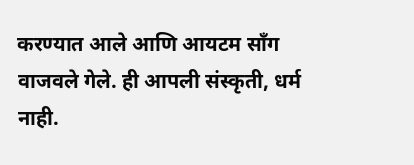करण्यात आले आणि आयटम साँग वाजवले गेले. ही आपली संस्कृती, धर्म नाही.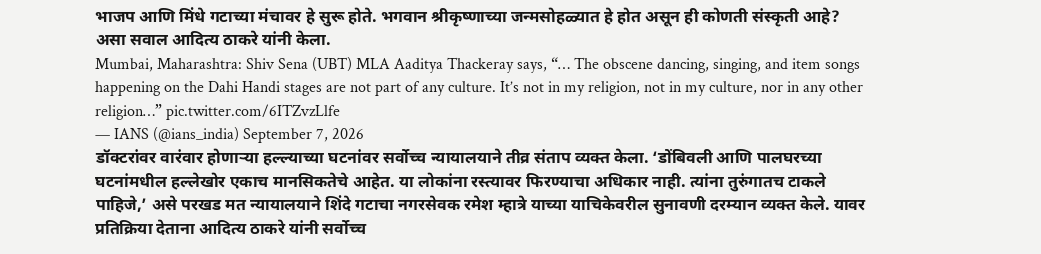भाजप आणि मिंधे गटाच्या मंचावर हे सुरू होते. भगवान श्रीकृष्णाच्या जन्मसोहळ्यात हे होत असून ही कोणती संस्कृती आहे? असा सवाल आदित्य ठाकरे यांनी केला.
Mumbai, Maharashtra: Shiv Sena (UBT) MLA Aaditya Thackeray says, “… The obscene dancing, singing, and item songs happening on the Dahi Handi stages are not part of any culture. It’s not in my religion, not in my culture, nor in any other religion…” pic.twitter.com/6ITZvzLlfe
— IANS (@ians_india) September 7, 2026
डॉक्टरांवर वारंवार होणाऱ्या हल्ल्याच्या घटनांवर सर्वोच्च न्यायालयाने तीव्र संताप व्यक्त केला. ‘डोंबिवली आणि पालघरच्या घटनांमधील हल्लेखोर एकाच मानसिकतेचे आहेत. या लोकांना रस्त्यावर फिरण्याचा अधिकार नाही. त्यांना तुरुंगातच टाकले पाहिजे,’ असे परखड मत न्यायालयाने शिंदे गटाचा नगरसेवक रमेश म्हात्रे याच्या याचिकेवरील सुनावणी दरम्यान व्यक्त केले. यावर प्रतिक्रिया देताना आदित्य ठाकरे यांनी सर्वोच्च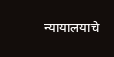न्यायालयाचे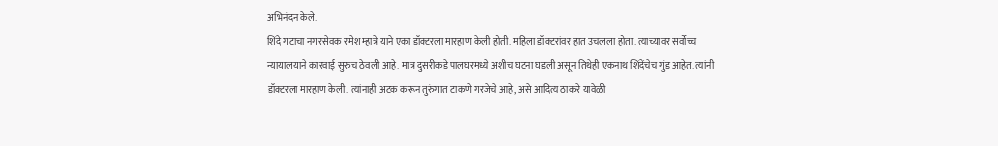अभिनंदन केले.
शिंदे गटाचा नगरसेवक रमेश म्हात्रे याने एका डॉक्टरला मारहाण केली होती. महिला डॉक्टरांवर हात उचलला होता. त्याच्यावर सर्वोच्च न्यायालयाने कारवाई सुरुच ठेवली आहे. मात्र दुसरीकडे पालघरमध्ये अशीच घटना घडली असून तिथेही एकनाथ शिंदेंचेच गुंड आहेत. त्यांनी डॉक्टरला मारहाण केली. त्यांनाही अटक करून तुरुंगात टाकणे गरजेचे आहे, असे आदित्य ठाकरे यावेळी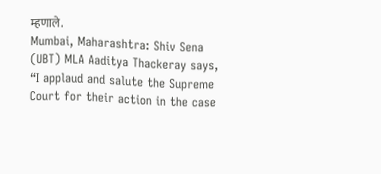म्हणाले.
Mumbai, Maharashtra: Shiv Sena (UBT) MLA Aaditya Thackeray says, “I applaud and salute the Supreme Court for their action in the case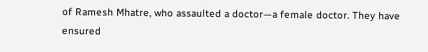of Ramesh Mhatre, who assaulted a doctor—a female doctor. They have ensured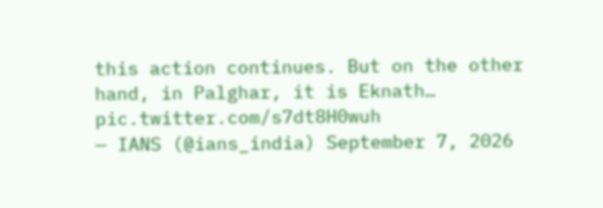this action continues. But on the other hand, in Palghar, it is Eknath… pic.twitter.com/s7dt8H0wuh
— IANS (@ians_india) September 7, 2026